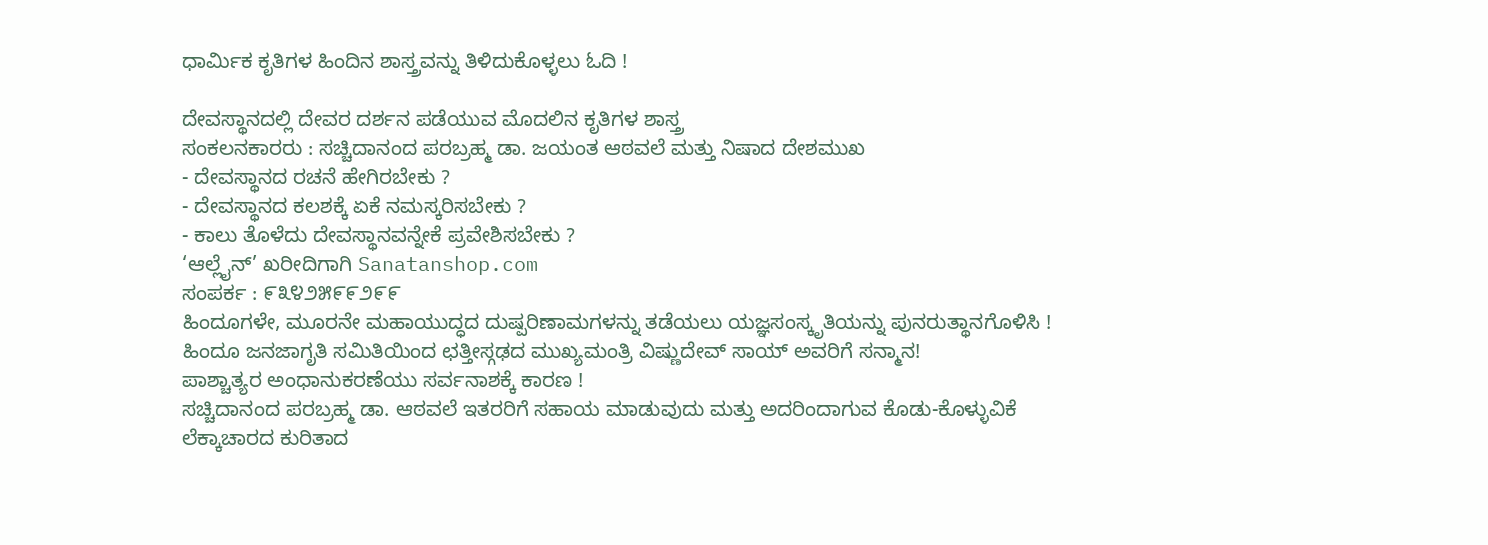ಧಾರ್ಮಿಕ ಕೃತಿಗಳ ಹಿಂದಿನ ಶಾಸ್ತ್ರವನ್ನು ತಿಳಿದುಕೊಳ್ಳಲು ಓದಿ !

ದೇವಸ್ಥಾನದಲ್ಲಿ ದೇವರ ದರ್ಶನ ಪಡೆಯುವ ಮೊದಲಿನ ಕೃತಿಗಳ ಶಾಸ್ತ್ರ
ಸಂಕಲನಕಾರರು : ಸಚ್ಚಿದಾನಂದ ಪರಬ್ರಹ್ಮ ಡಾ. ಜಯಂತ ಆಠವಲೆ ಮತ್ತು ನಿಷಾದ ದೇಶಮುಖ
- ದೇವಸ್ಥಾನದ ರಚನೆ ಹೇಗಿರಬೇಕು ?
- ದೇವಸ್ಥಾನದ ಕಲಶಕ್ಕೆ ಏಕೆ ನಮಸ್ಕರಿಸಬೇಕು ?
- ಕಾಲು ತೊಳೆದು ದೇವಸ್ಥಾನವನ್ನೇಕೆ ಪ್ರವೇಶಿಸಬೇಕು ?
‘ಆಲ್ಲೈನ್’ ಖರೀದಿಗಾಗಿ Sanatanshop.com
ಸಂಪರ್ಕ : ೯೩೪೨೫೯೯೨೯೯
ಹಿಂದೂಗಳೇ, ಮೂರನೇ ಮಹಾಯುದ್ಧದ ದುಷ್ಪರಿಣಾಮಗಳನ್ನು ತಡೆಯಲು ಯಜ್ಞಸಂಸ್ಕೃತಿಯನ್ನು ಪುನರುತ್ಥಾನಗೊಳಿಸಿ !
ಹಿಂದೂ ಜನಜಾಗೃತಿ ಸಮಿತಿಯಿಂದ ಛತ್ತೀಸ್ಗಢದ ಮುಖ್ಯಮಂತ್ರಿ ವಿಷ್ಣುದೇವ್ ಸಾಯ್ ಅವರಿಗೆ ಸನ್ಮಾನ!
ಪಾಶ್ಚಾತ್ಯರ ಅಂಧಾನುಕರಣೆಯು ಸರ್ವನಾಶಕ್ಕೆ ಕಾರಣ !
ಸಚ್ಚಿದಾನಂದ ಪರಬ್ರಹ್ಮ ಡಾ. ಆಠವಲೆ ಇತರರಿಗೆ ಸಹಾಯ ಮಾಡುವುದು ಮತ್ತು ಅದರಿಂದಾಗುವ ಕೊಡು-ಕೊಳ್ಳುವಿಕೆ ಲೆಕ್ಕಾಚಾರದ ಕುರಿತಾದ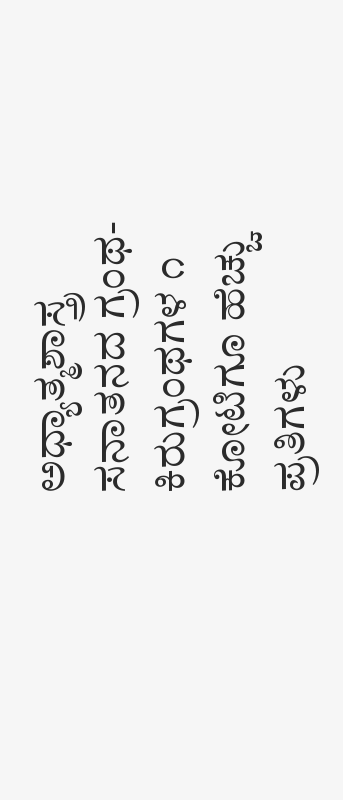ಅಧ್ಯಾತ್ಮಶಾಸ್ತ್ರ
ಸನಾತನದ ಗ್ರಂಥ-ಕಿರುಗ್ರಂಥಗಳ ೧ ಕೋಟಿಗೂ ಹೆಚ್ಚು ಪ್ರತಿಗಳು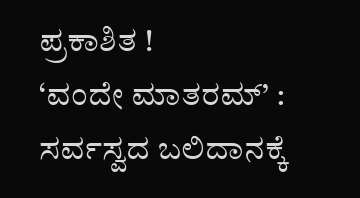ಪ್ರಕಾಶಿತ !
‘ವಂದೇ ಮಾತರಮ್’ : ಸರ್ವಸ್ವದ ಬಲಿದಾನಕ್ಕೆ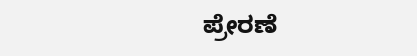ಪ್ರೇರಣೆ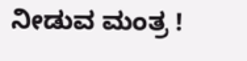ನೀಡುವ ಮಂತ್ರ !